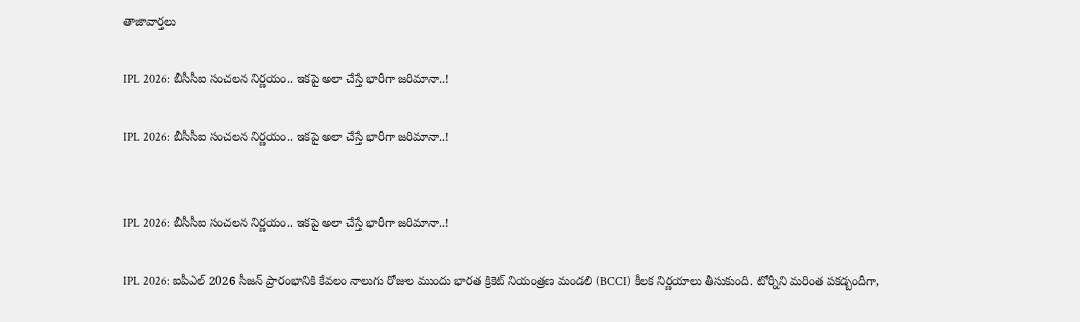తాజావార్తలు

IPL 2026: బీసీసీఐ సంచలన నిర్ణయం.. ఇకపై అలా చేస్తే భారీగా జరిమానా..!

IPL 2026: బీసీసీఐ సంచలన నిర్ణయం.. ఇకపై అలా చేస్తే భారీగా జరిమానా..!


IPL 2026: బీసీసీఐ సంచలన నిర్ణయం.. ఇకపై అలా చేస్తే భారీగా జరిమానా..!

IPL 2026: ఐపీఎల్ 2026 సీజన్ ప్రారంభానికి కేవలం నాలుగు రోజుల ముందు భారత క్రికెట్ నియంత్రణ మండలి (BCCI) కీలక నిర్ణయాలు తీసుకుంది. టోర్నీని మరింత పకడ్బందీగా,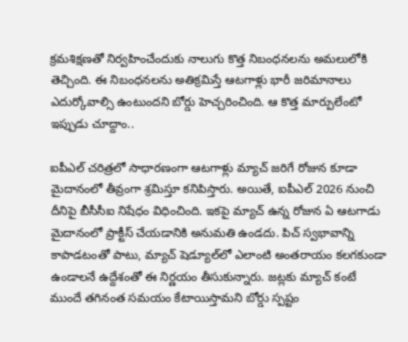క్రమశిక్షణతో నిర్వహించేందుకు నాలుగు కొత్త నిబంధనలను అమలులోకి తెచ్చింది. ఈ నిబంధనలను అతిక్రమిస్తే ఆటగాళ్లు భారీ జరిమానాలు ఎదుర్కోవాల్సి ఉంటుందని బోర్డు హెచ్చరించింది. ఆ కొత్త మార్పులేంటో ఇప్పుడు చూద్దాం..

ఐపీఎల్ చరిత్రలో సాధారణంగా ఆటగాళ్లు మ్యాచ్ జరిగే రోజున కూడా మైదానంలో తీవ్రంగా శ్రమిస్తూ కనిపిస్తారు. అయితే, ఐపీఎల్ 2026 నుంచి దీనిపై బీసీసీఐ నిషేధం విధించింది. ఇకపై మ్యాచ్ ఉన్న రోజున ఏ ఆటగాడు మైదానంలో ప్రాక్టీస్ చేయడానికి అనుమతి ఉండదు. పిచ్‌ స్వభావాన్ని కాపాడటంతో పాటు, మ్యాచ్ షెడ్యూల్‌లో ఎలాంటి అంతరాయం కలగకుండా ఉండాలనే ఉద్దేశంతో ఈ నిర్ణయం తీసుకున్నారు. జట్లకు మ్యాచ్‌ కంటే ముందే తగినంత సమయం కేటాయిస్తామని బోర్డు స్పష్టం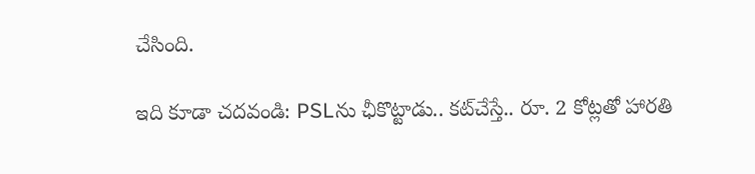చేసింది.

ఇది కూడా చదవండి: PSLను ఛీకొట్టాడు.. కట్‌చేస్తే.. రూ. 2 కోట్లతో హారతి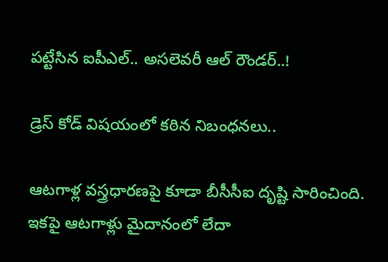పట్టేసిన ఐపీఎల్.. అసలెవరీ ఆల్ రౌండర్..!

డ్రెస్ కోడ్ విషయంలో కఠిన నిబంధనలు..

ఆటగాళ్ల వస్త్రధారణపై కూడా బీసీసీఐ దృష్టి సారించింది. ఇకపై ఆటగాళ్లు మైదానంలో లేదా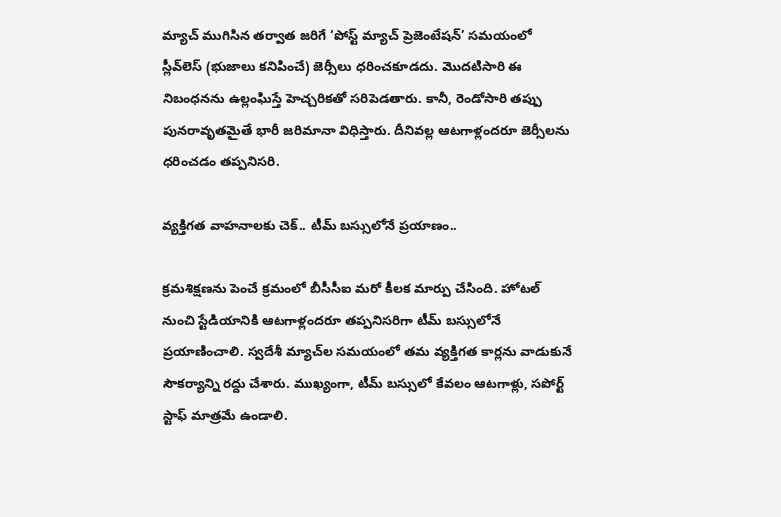మ్యాచ్ ముగిసిన తర్వాత జరిగే ‘పోస్ట్ మ్యాచ్ ప్రెజెంటేషన్’ సమయంలో స్లీవ్‌లెస్ (భుజాలు కనిపించే) జెర్సీలు ధరించకూడదు. మొదటిసారి ఈ నిబంధనను ఉల్లంఘిస్తే హెచ్చరికతో సరిపెడతారు. కానీ, రెండోసారి తప్పు పునరావృతమైతే భారీ జరిమానా విధిస్తారు. దీనివల్ల ఆటగాళ్లందరూ జెర్సీలను ధరించడం తప్పనిసరి.

వ్యక్తిగత వాహనాలకు చెక్.. టీమ్ బస్సులోనే ప్రయాణం..

క్రమశిక్షణను పెంచే క్రమంలో బీసీసీఐ మరో కీలక మార్పు చేసింది. హోటల్ నుంచి స్టేడియానికి ఆటగాళ్లందరూ తప్పనిసరిగా టీమ్ బస్సులోనే ప్రయాణించాలి. స్వదేశీ మ్యాచ్‌ల సమయంలో తమ వ్యక్తిగత కార్లను వాడుకునే సౌకర్యాన్ని రద్దు చేశారు. ముఖ్యంగా, టీమ్ బస్సులో కేవలం ఆటగాళ్లు, సపోర్ట్ స్టాఫ్ మాత్రమే ఉండాలి.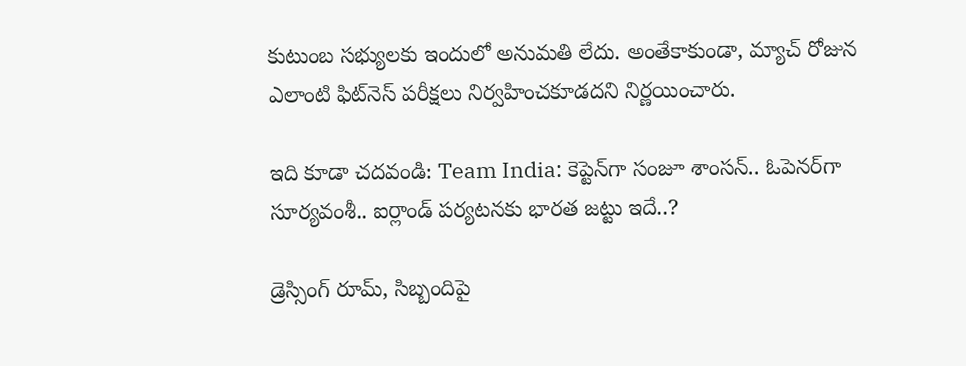కుటుంబ సభ్యులకు ఇందులో అనుమతి లేదు. అంతేకాకుండా, మ్యాచ్ రోజున ఎలాంటి ఫిట్‌నెస్ పరీక్షలు నిర్వహించకూడదని నిర్ణయించారు.

ఇది కూడా చదవండి: Team India: కెప్టెన్‌గా సంజూ శాంసన్.. ఓపెనర్‌గా సూర్యవంశీ.. ఐర్లాండ్ పర్యటనకు భారత జట్టు ఇదే..?

డ్రెస్సింగ్ రూమ్, సిబ్బందిపై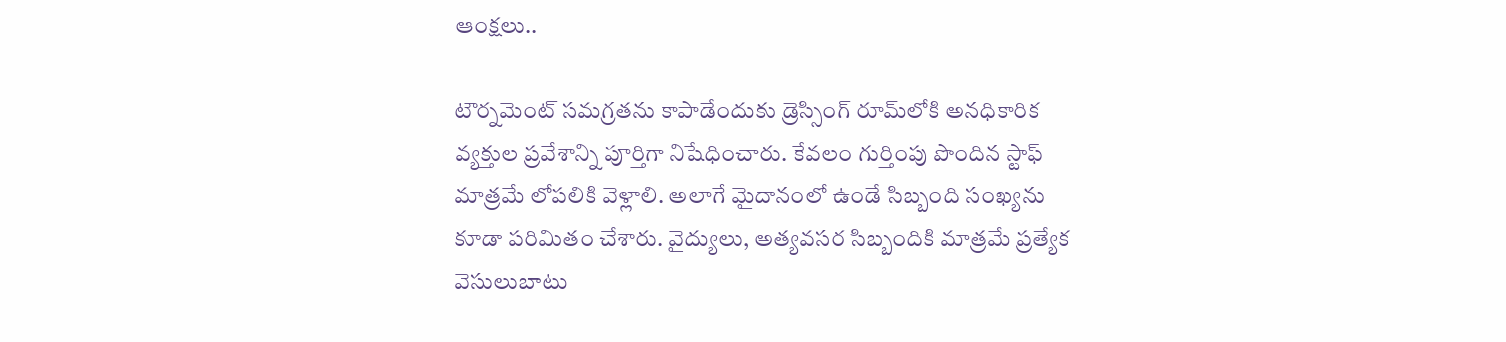ఆంక్షలు..

టౌర్నమెంట్ సమగ్రతను కాపాడేందుకు డ్రెస్సింగ్ రూమ్‌లోకి అనధికారిక వ్యక్తుల ప్రవేశాన్ని పూర్తిగా నిషేధించారు. కేవలం గుర్తింపు పొందిన స్టాఫ్ మాత్రమే లోపలికి వెళ్లాలి. అలాగే మైదానంలో ఉండే సిబ్బంది సంఖ్యను కూడా పరిమితం చేశారు. వైద్యులు, అత్యవసర సిబ్బందికి మాత్రమే ప్రత్యేక వెసులుబాటు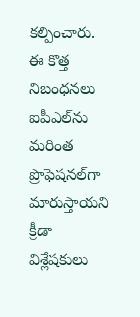కల్పించారు. ఈ కొత్త నిబంధనలు ఐపీఎల్‌ను మరింత ప్రొఫెషనల్‌గా మారుస్తాయని క్రీడా విశ్లేషకులు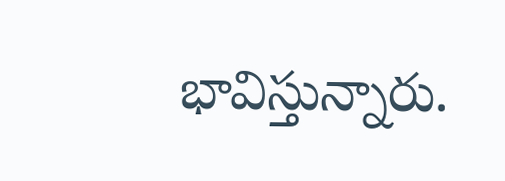భావిస్తున్నారు.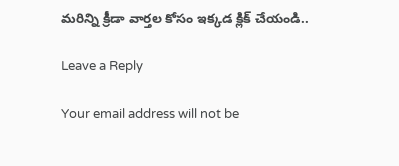మరిన్ని క్రీడా వార్తల కోసం ఇక్కడ క్లిక్ చేయండి..

Leave a Reply

Your email address will not be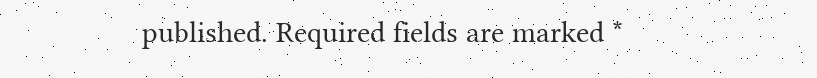published. Required fields are marked *